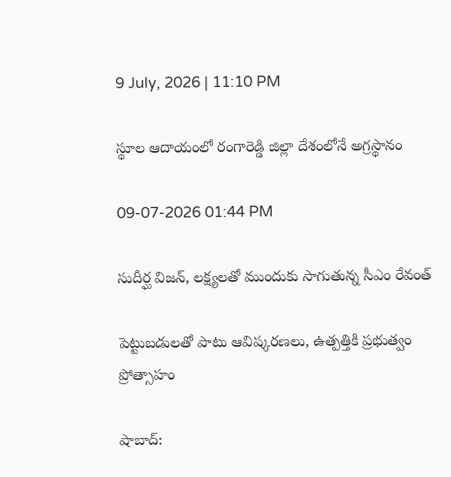9 July, 2026 | 11:10 PM

స్థూల ఆదాయంలో రంగారెడ్డి జిల్లా దేశంలోనే అగ్రస్థానం

09-07-2026 01:44 PM

సుదీర్ఘ విజన్, లక్ష్యలతో ముందుకు సాగుతున్న సీఎం రేవంత్

పెట్టుబడులతో పాటు ఆవిష్కరణలు, ఉత్పత్తికి ప్రభుత్వం ప్రోత్సాహం

షాబాద్: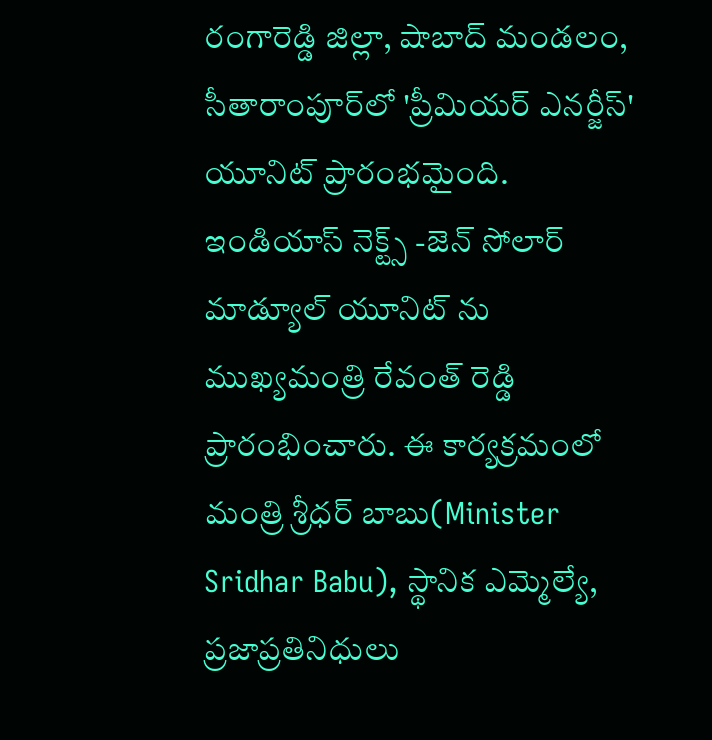రంగారెడ్డి జిల్లా, షాబాద్ మండలం, సీతారాంపూర్‌లో 'ప్రీమియర్ ఎనర్జీస్' యూనిట్ ప్రారంభమైంది. ఇండియాస్ నెక్ట్స్ -జెన్ సోలార్ మాడ్యూల్ యూనిట్ ను ముఖ్యమంత్రి రేవంత్ రెడ్డి ప్రారంభించారు. ఈ కార్యక్రమంలో మంత్రి శ్రీధర్ బాబు(Minister Sridhar Babu), స్థానిక ఎమ్మెల్యే, ప్రజాప్రతినిధులు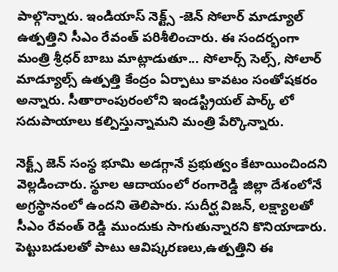పాల్గొన్నారు. ఇండియాస్ నెక్ట్స్ -జెన్ సోలార్ మాడ్యూల్ ఉత్పత్తిని సీఎం రేవంత్ పరిశీలించారు. ఈ సందర్భంగా మంత్రి శ్రీధర్ బాబు మాట్లాడుతూ... సోలార్స్ సెల్స్, సోలార్ మాడ్యూల్స్ ఉత్పత్తి కేంద్రం ఏర్పాటు కావటం సంతోషకరం అన్నారు. సీతారాంపురంలోని ఇండస్ట్రియల్ పార్క్ లో సదుపాయాలు కల్పిస్తున్నామని మంత్రి పేర్కొన్నారు.

నెక్ట్స్ జెన్ సంస్థ భూమి అడగ్గానే ప్రభుత్వం కేటాయించిందని వెల్లడించారు. స్థూల ఆదాయంలో రంగారెడ్డి జిల్లా దేశంలోనే అగ్రస్థానంలో ఉందని తెలిపారు. సుదీర్ఘ విజన్, లక్ష్యాలతో సీఎం రేవంత్ రెడ్డి ముందుకు సాగుతున్నారని కొనియాడారు. పెట్టుబడులతో పాటు ఆవిష్కరణలు,ఉత్పత్తిని ఈ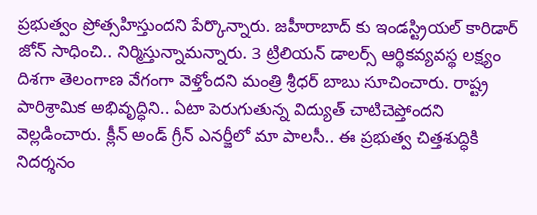ప్రభుత్వం ప్రోత్సహిస్తుందని పేర్కొన్నారు. జహీరాబాద్ కు ఇండస్ట్రియల్ కారిడార్ జోన్ సాధించి.. నిర్మిస్తున్నామన్నారు. 3 ట్రిలియన్ డాలర్స్ ఆర్థికవ్యవస్థ లక్ష్యం దిశగా తెలంగాణ వేగంగా వెళ్తోందని మంత్రి శ్రీధర్ బాబు సూచించారు. రాష్ట్ర పారిశ్రామిక అభివృద్ధిని.. ఏటా పెరుగుతున్న విద్యుత్ చాటిచెప్తోందని వెల్లడించారు. క్లీన్ అండ్ గ్రీన్ ఎనర్జీలో మా పాలసీ.. ఈ ప్రభుత్వ చిత్తశుద్ధికి నిదర్శనం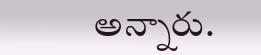అన్నారు.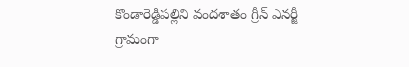కొండారెడ్డిపల్లిని వందశాతం గ్రీన్ ఎనర్జీ గ్రామంగా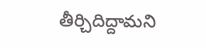తీర్చిదిద్దామని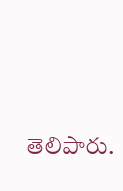తెలిపారు.